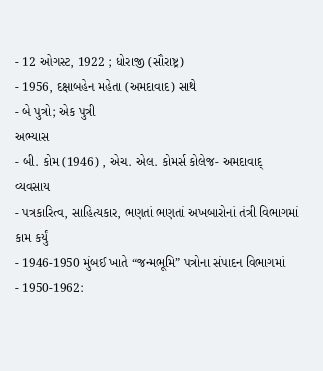- 12 ઓગસ્ટ, 1922 ; ધોરાજી (સૌરાષ્ટ્ર)
- 1956, દક્ષાબહેન મહેતા (અમદાવાદ) સાથે
- બે પુત્રો; એક પુત્રી
અભ્યાસ
- બી. કોમ (1946) , એચ. એલ. કોમર્સ કોલેજ- અમદાવાદ્
વ્યવસાય
- પત્રકારિત્વ, સાહિત્યકાર, ભણતાં ભણતાં અખબારોનાં તંત્રી વિભાગમાં કામ કર્યું
- 1946-1950 મુંબઈ ખાતે “જન્મભૂમિ” પત્રોના સંપાદન વિભાગમાં
- 1950-1962: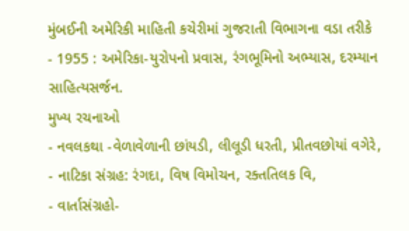મુંબઈની અમેરિકી માહિતી કચેરીમાં ગુજરાતી વિભાગના વડા તરીકે
- 1955 : અમેરિકા-યુરોપનો પ્રવાસ, રંગભૂમિનો અભ્યાસ, દરમ્યાન સાહિત્યસર્જન.
મુખ્ય રચનાઓ
- નવલકથા -વેળાવેળાની છાંયડી, લીલૂડી ધરતી, પ્રીતવછોયાં વગેરે,
- નાટિકા સંગ્રહ: રંગદા, વિષ વિમોચન, રક્તતિલક વિ,
- વાર્તાસંગ્રહો-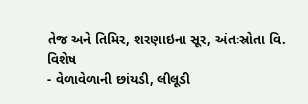તેજ અને તિમિર, શરણાઇના સૂર, અંતઃસ્રોતા વિ.
વિશેષ
- વેળાવેળાની છાંયડી, લીલૂડી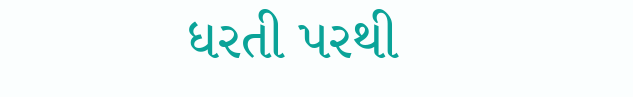ધરતી પરથી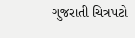ગુજરાતી ચિત્રપટો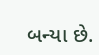બન્યા છે.